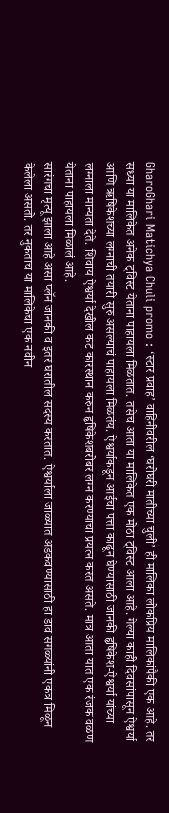GharoGhari Matichya Chuli promo : ‘स्टार प्रवाह’ वाहिनीवरील ‘घरोघरी मातीच्या चुली’ ही मालिका लोकप्रिय मालिकांपैकी एक आहे. तर सध्या या मालिकेत अनेक ट्विस्ट येताना पाहायला मिळतात. तसेच आता या मालिकेत एक मोठा ट्विस्ट आला आहे. गेल्या काही दिवसांपासून ऐश्वर्या आणि ऋषिकेशच्या लग्नाची तयारी सुरु असल्याचं पाहायला मिळतंय. ऐश्वर्याकडून आईचा पत्ता काढून घेण्यासाठी जानकी हृषिकेश-ऐश्वर्या यांच्या लग्नाला मान्यता देते. शिवाय ऐश्वर्या देखील कट कारस्थान करुन हृषिकेशबरोबर लग्न करण्याचा प्रयत्न करत असते. मात्र आता यात एक रंजक वळण येताना पाहायला मिळालं आहे.
सारंगचा मृत्यू झाला आहे असा प्लॅन जानकी व इतर घरातील सदस्य करतात. ऐश्वर्याला जाळ्यात अडकवण्यासाठी हा डाव सगळ्यांनी एकत्र मिळून केलेला असतो. तर नुकताच या मालिकेचा एक नवीन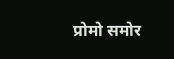प्रोमो समोर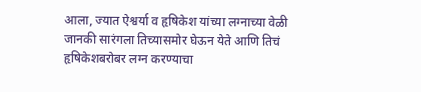आला, ज्यात ऐश्वर्या व हृषिकेश यांच्या लग्नाच्या वेळी जानकी सारंगला तिच्यासमोर घेऊन येते आणि तिचं हृषिकेशबरोबर लग्न करण्याचा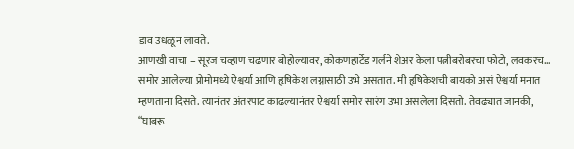डाव उधळून लावते.
आणखी वाचा – सूरज चव्हाण चढणार बोहोल्यावर, कोकणहार्टेड गर्लने शेअर केला पत्नीबरोबरचा फोटो, लवकरच…
समोर आलेल्या प्रोमोमध्ये ऐश्वर्या आणि हृषिकेश लग्नासाठी उभे असतात. मी हृषिकेशची बायको असं ऐश्वर्या मनात म्हणताना दिसते. त्यानंतर अंतरपाट काढल्यानंतर ऐश्वर्या समोर सारंग उभा असलेला दिसतो. तेवढ्यात जानकी, “घाबरू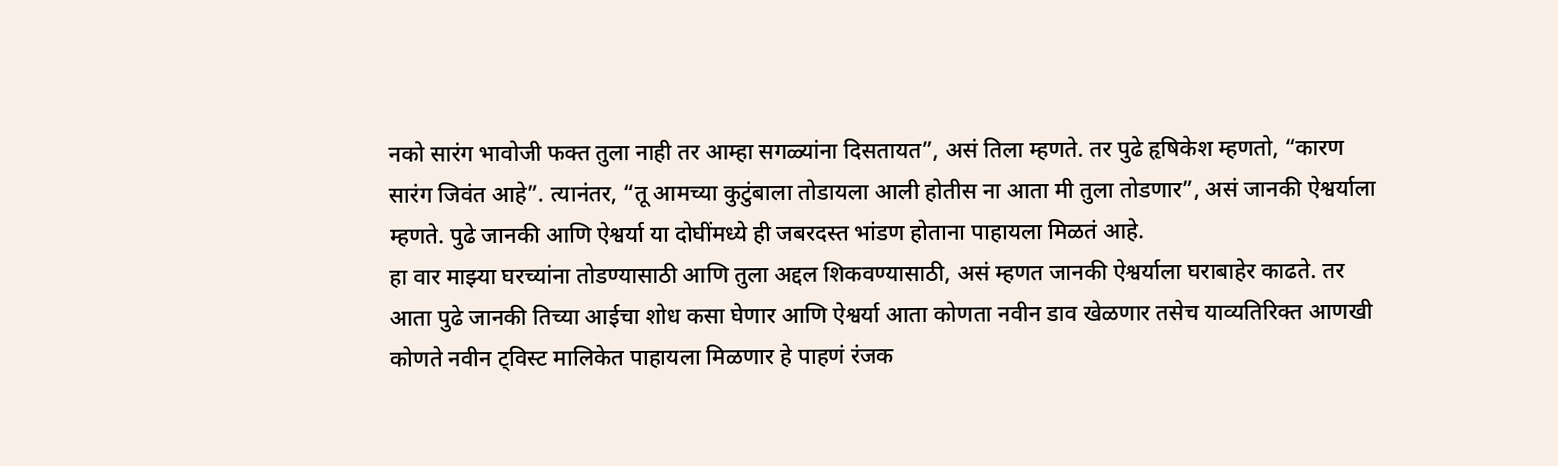नको सारंग भावोजी फक्त तुला नाही तर आम्हा सगळ्यांना दिसतायत”, असं तिला म्हणते. तर पुढे हृषिकेश म्हणतो, “कारण सारंग जिवंत आहे”. त्यानंतर, “तू आमच्या कुटुंबाला तोडायला आली होतीस ना आता मी तुला तोडणार”, असं जानकी ऐश्वर्याला म्हणते. पुढे जानकी आणि ऐश्वर्या या दोघींमध्ये ही जबरदस्त भांडण होताना पाहायला मिळतं आहे.
हा वार माझ्या घरच्यांना तोडण्यासाठी आणि तुला अद्दल शिकवण्यासाठी, असं म्हणत जानकी ऐश्वर्याला घराबाहेर काढते. तर आता पुढे जानकी तिच्या आईचा शोध कसा घेणार आणि ऐश्वर्या आता कोणता नवीन डाव खेळणार तसेच याव्यतिरिक्त आणखी कोणते नवीन ट्विस्ट मालिकेत पाहायला मिळणार हे पाहणं रंजक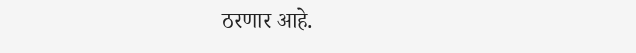ठरणार आहे.